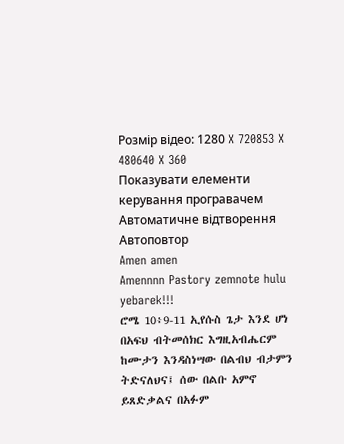Розмір відео: 1280 X 720853 X 480640 X 360
Показувати елементи керування програвачем
Автоматичне відтворення
Автоповтор
Amen amen
Amennnn Pastory zemnote hulu yebarek!!!
ሮሜ 10፥9-11 ኢየሱስ ጌታ እንደ ሆነ በአፍህ ብትመሰክር እግዚአብሔርም ከሙታን እንዳስነሣው በልብህ ብታምን ትድናለህና፤ ሰው በልቡ አምኖ ይጸድቃልና በአፉም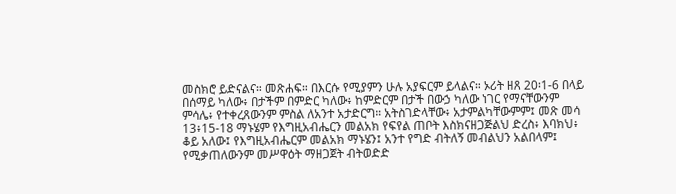መስክሮ ይድናልና። መጽሐፍ። በእርሱ የሚያምን ሁሉ አያፍርም ይላልና። ኦሪት ዘጸ 20፡1-6 በላይ በሰማይ ካለው፥ በታችም በምድር ካለው፥ ከምድርም በታች በውኃ ካለው ነገር የማናቸውንም ምሳሌ፥ የተቀረጸውንም ምስል ለአንተ አታድርግ። አትስገድላቸው፥ አታምልካቸውምም፤ መጽ መሳ 13፥15-18 ማኑሄም የእግዚአብሔርን መልአክ የፍየል ጠቦት እስክናዘጋጅልህ ድረስ፥ እባክህ፥ ቆይ አለው፤ የእግዚአብሔርም መልአክ ማኑሄን፤ አንተ የግድ ብትለኝ መብልህን አልበላም፤ የሚቃጠለውንም መሥዋዕት ማዘጋጀት ብትወድድ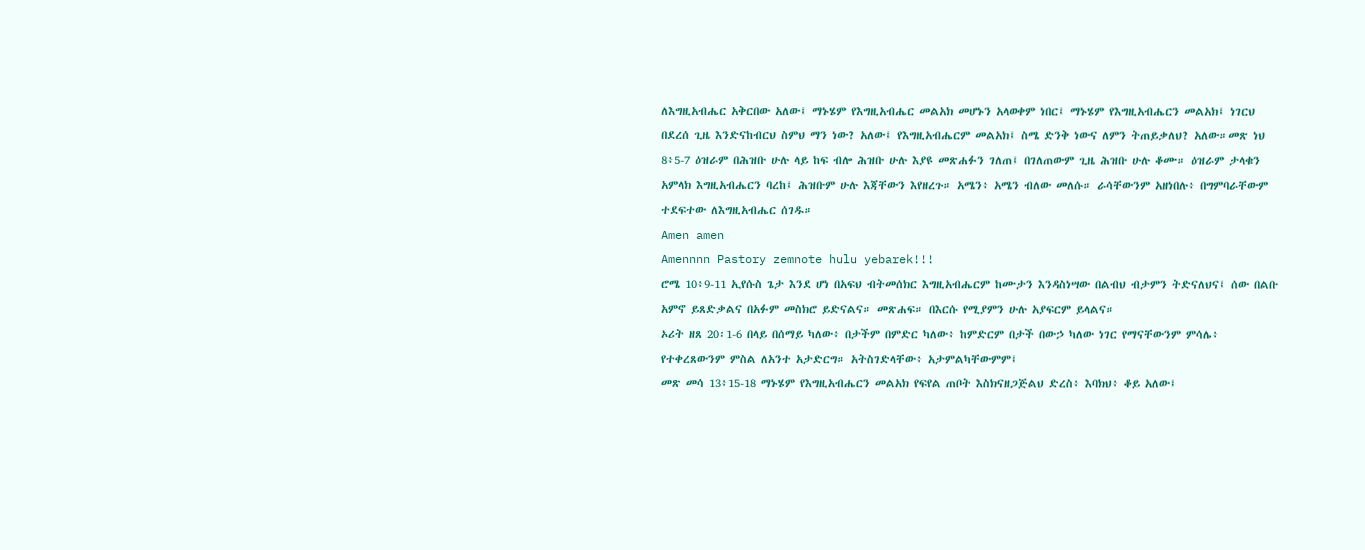ለእግዚአብሔር አቅርበው አለው፤ ማኑሄም የእግዚአብሔር መልአክ መሆኑን አላወቀም ነበር፤ ማኑሄም የእግዚአብሔርን መልአክ፤ ነገርህ በደረሰ ጊዜ እንድናከብርህ ስምህ ማን ነው? አለው፤ የእግዚአብሔርም መልአክ፤ ስሜ ድንቅ ነውና ለምን ትጠይቃለህ? አለው።መጽ ነህ 8፥5-7 ዕዝራም በሕዝቡ ሁሉ ላይ ከፍ ብሎ ሕዝቡ ሁሉ እያዩ መጽሐፉን ገለጠ፤ በገለጠውም ጊዜ ሕዝቡ ሁሉ ቆሙ። ዕዝራም ታላቁን አምላክ እግዚአብሔርን ባረከ፤ ሕዝቡም ሁሉ እጃቸውን እየዘረጉ። አሜን፥ አሜን ብለው መለሱ። ራሳቸውንም አዘነበሉ፥ በግምባራቸውም ተደፍተው ለእግዚአብሔር ሰገዱ።
Amen amen
Amennnn Pastory zemnote hulu yebarek!!!
ሮሜ 10፥9-11 ኢየሱስ ጌታ እንደ ሆነ በአፍህ ብትመሰክር እግዚአብሔርም ከሙታን እንዳስነሣው በልብህ ብታምን ትድናለህና፤ ሰው በልቡ አምኖ ይጸድቃልና በአፉም መስክሮ ይድናልና። መጽሐፍ። በእርሱ የሚያምን ሁሉ አያፍርም ይላልና።
ኦሪት ዘጸ 20፡1-6 በላይ በሰማይ ካለው፥ በታችም በምድር ካለው፥ ከምድርም በታች በውኃ ካለው ነገር የማናቸውንም ምሳሌ፥ የተቀረጸውንም ምስል ለአንተ አታድርግ። አትስገድላቸው፥ አታምልካቸውምም፤
መጽ መሳ 13፥15-18 ማኑሄም የእግዚአብሔርን መልአክ የፍየል ጠቦት እስክናዘጋጅልህ ድረስ፥ እባክህ፥ ቆይ አለው፤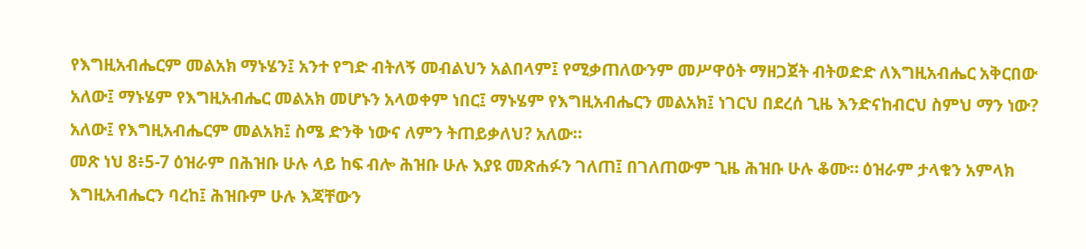የእግዚአብሔርም መልአክ ማኑሄን፤ አንተ የግድ ብትለኝ መብልህን አልበላም፤ የሚቃጠለውንም መሥዋዕት ማዘጋጀት ብትወድድ ለእግዚአብሔር አቅርበው አለው፤ ማኑሄም የእግዚአብሔር መልአክ መሆኑን አላወቀም ነበር፤ ማኑሄም የእግዚአብሔርን መልአክ፤ ነገርህ በደረሰ ጊዜ እንድናከብርህ ስምህ ማን ነው? አለው፤ የእግዚአብሔርም መልአክ፤ ስሜ ድንቅ ነውና ለምን ትጠይቃለህ? አለው።
መጽ ነህ 8፥5-7 ዕዝራም በሕዝቡ ሁሉ ላይ ከፍ ብሎ ሕዝቡ ሁሉ እያዩ መጽሐፉን ገለጠ፤ በገለጠውም ጊዜ ሕዝቡ ሁሉ ቆሙ። ዕዝራም ታላቁን አምላክ እግዚአብሔርን ባረከ፤ ሕዝቡም ሁሉ እጃቸውን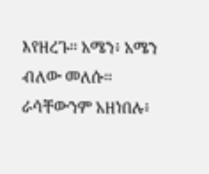እየዘረጉ። አሜን፥ አሜን ብለው መለሱ። ራሳቸውንም አዘነበሉ፥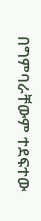በግምባራቸውም ተደፍተው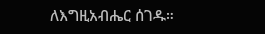ለእግዚአብሔር ሰገዱ።